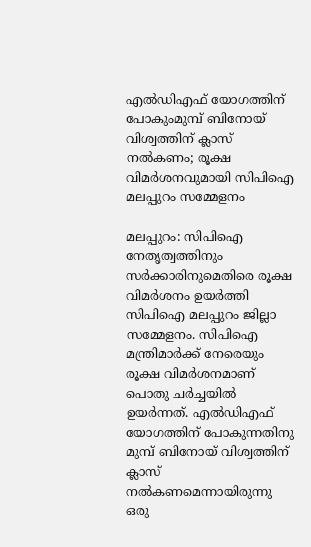എൽഡിഎഫ് യോഗത്തിന് പോകുംമുമ്പ് ബിനോയ് വിശ്വത്തിന് ക്ലാസ് നൽകണം; രൂക്ഷ വിമർശനവുമായി സിപിഐ മലപ്പുറം സമ്മേളനം

മലപ്പുറം: സിപിഐ നേതൃത്വത്തിനും സര്‍ക്കാരിനുമെതിരെ രൂക്ഷ വിമര്‍ശനം ഉയര്‍ത്തി സിപിഐ മലപ്പുറം ജില്ലാ സമ്മേളനം. സിപിഐ മന്ത്രിമാര്‍ക്ക് നേരെയും രൂക്ഷ വിമര്‍ശനമാണ് പൊതു ചര്‍ച്ചയില്‍ ഉയര്‍ന്നത്. എല്‍ഡിഎഫ് യോഗത്തിന് പോകുന്നതിനു മുമ്പ് ബിനോയ് വിശ്വത്തിന് ക്ലാസ് നല്‍കണമെന്നായിരുന്നു ഒരു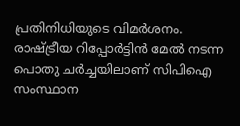പ്രതിനിധിയുടെ വിമര്‍ശനം. രാഷ്ട്രീയ റിപ്പോര്‍ട്ടിന്‍ മേല്‍ നടന്ന പൊതു ചര്‍ച്ചയിലാണ് സിപിഐ സംസ്ഥാന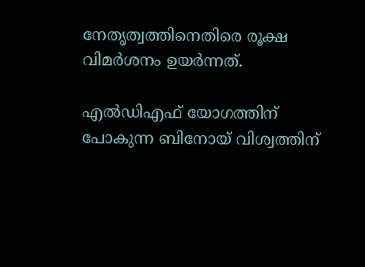നേതൃത്വത്തിനെതിരെ രൂക്ഷ വിമര്‍ശനം ഉയര്‍ന്നത്.

എല്‍ഡിഎഫ് യോഗത്തിന് പോകുന്ന ബിനോയ് വിശ്വത്തിന്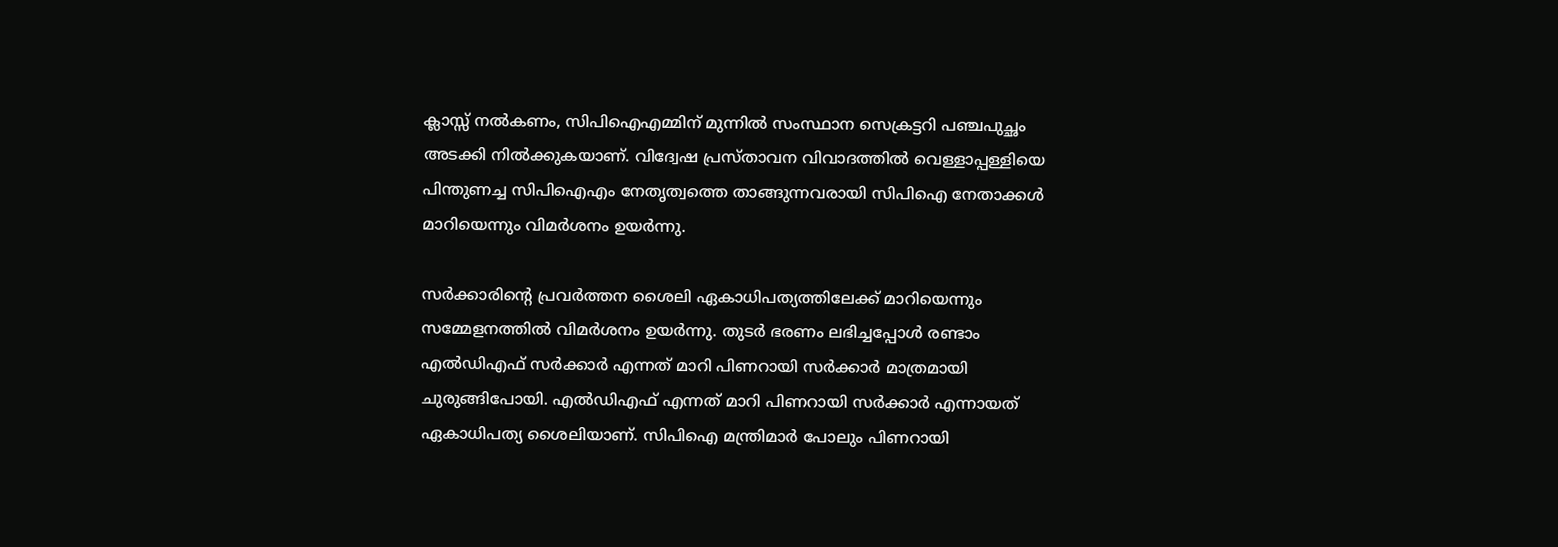ക്ലാസ്സ് നല്‍കണം, സിപിഐഎമ്മിന് മുന്നില്‍ സംസ്ഥാന സെക്രട്ടറി പഞ്ചപുച്ഛം അടക്കി നില്‍ക്കുകയാണ്. വിദ്വേഷ പ്രസ്താവന വിവാദത്തില്‍ വെള്ളാപ്പള്ളിയെ പിന്തുണച്ച സിപിഐഎം നേതൃത്വത്തെ താങ്ങുന്നവരായി സിപിഐ നേതാക്കള്‍ മാറിയെന്നും വിമര്‍ശനം ഉയര്‍ന്നു.

സര്‍ക്കാരിന്റെ പ്രവര്‍ത്തന ശൈലി ഏകാധിപത്യത്തിലേക്ക് മാറിയെന്നും സമ്മേളനത്തില്‍ വിമര്‍ശനം ഉയര്‍ന്നു. തുടര്‍ ഭരണം ലഭിച്ചപ്പോള്‍ രണ്ടാം എല്‍ഡിഎഫ് സര്‍ക്കാര്‍ എന്നത് മാറി പിണറായി സര്‍ക്കാര്‍ മാത്രമായി ചുരുങ്ങിപോയി. എല്‍ഡിഎഫ് എന്നത് മാറി പിണറായി സര്‍ക്കാര്‍ എന്നായത് ഏകാധിപത്യ ശൈലിയാണ്. സിപിഐ മന്ത്രിമാര്‍ പോലും പിണറായി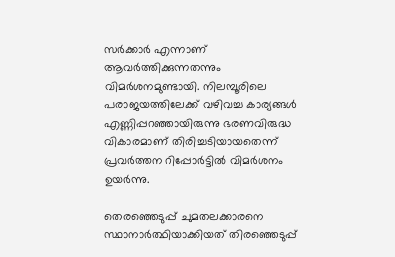സര്‍ക്കാര്‍ എന്നാണ് ആവര്‍ത്തിക്കുന്നതന്നും വിമര്‍ശനമുണ്ടായി. നിലമ്പൂരിലെ പരാജയത്തിലേക്ക് വഴിവച്ച കാര്യങ്ങള്‍ എണ്ണിപ്പറഞ്ഞായിരുന്നു ഭരണവിരുദ്ധ വികാരമാണ് തിരിച്ചടിയായതെന്ന് പ്രവര്‍ത്തന റിപ്പോര്‍ട്ടില്‍ വിമര്‍ശനം ഉയര്‍ന്നു.

തെരഞ്ഞെടുപ്പ് ചുമതലക്കാരനെ സ്ഥാനാര്‍ത്ഥിയാക്കിയത് തിരഞ്ഞെടുപ്പ്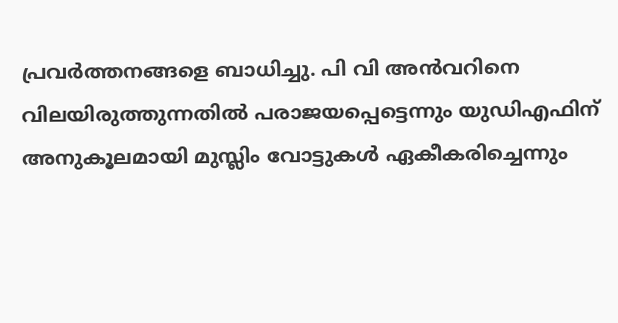പ്രവര്‍ത്തനങ്ങളെ ബാധിച്ചു. പി വി അന്‍വറിനെ വിലയിരുത്തുന്നതില്‍ പരാജയപ്പെട്ടെന്നും യുഡിഎഫിന് അനുകൂലമായി മുസ്ലിം വോട്ടുകള്‍ ഏകീകരിച്ചെന്നും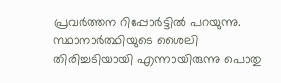പ്രവര്‍ത്തന റിപ്പോര്‍ട്ടില്‍ പറയുന്നു. സ്ഥാനാര്‍ത്ഥിയുടെ ശൈലി തിരിച്ചടിയായി എന്നായിരുന്നു പൊതു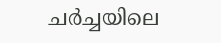ചര്‍ച്ചയിലെ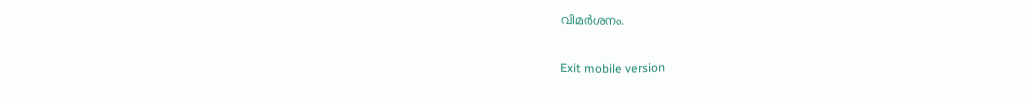വിമര്‍ശനം.

Exit mobile version